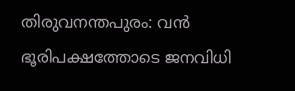തിരുവനന്തപുരം: വൻ ഭൂരിപക്ഷത്തോടെ ജനവിധി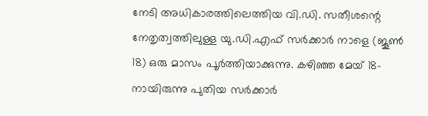നേടി അധികാരത്തിലെത്തിയ വി.ഡി. സതീശന്റെ നേതൃത്വത്തിലുള്ള യു.ഡി.എഫ് സർക്കാർ നാളെ (ജൂൺ 18) ഒരു മാസം പൂർത്തിയാക്കുന്നു. കഴിഞ്ഞ മേയ് 18-നായിരുന്നു പുതിയ സർക്കാർ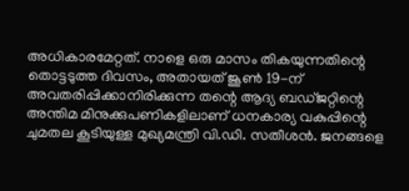അധികാരമേറ്റത്. നാളെ ഒരു മാസം തികയുന്നതിന്റെ തൊട്ടടുത്ത ദിവസം, അതായത് ജൂൺ 19-ന് അവതരിപ്പിക്കാനിരിക്കുന്ന തന്റെ ആദ്യ ബഡ്ജറ്റിന്റെ അന്തിമ മിനുക്കുപണികളിലാണ് ധനകാര്യ വകുപ്പിന്റെ ചുമതല കൂടിയുള്ള മുഖ്യമന്ത്രി വി.ഡി. സതീശൻ. ജനങ്ങളെ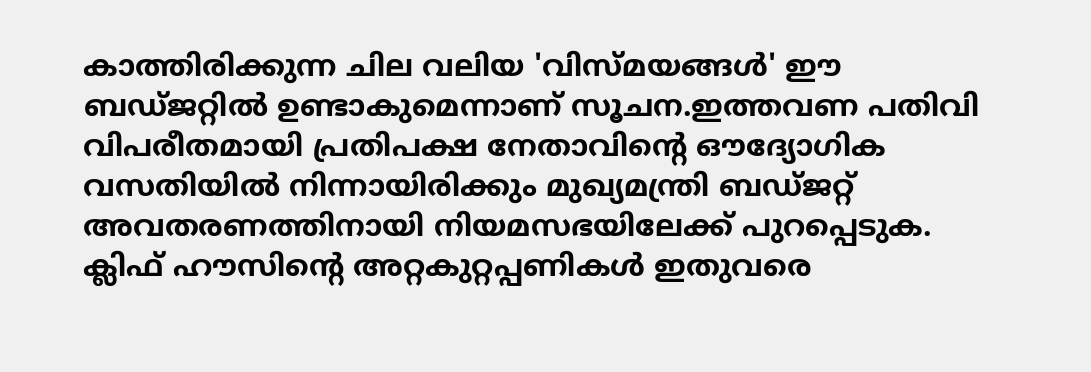കാത്തിരിക്കുന്ന ചില വലിയ 'വിസ്മയങ്ങൾ' ഈ ബഡ്ജറ്റിൽ ഉണ്ടാകുമെന്നാണ് സൂചന.ഇത്തവണ പതിവി വിപരീതമായി പ്രതിപക്ഷ നേതാവിന്റെ ഔദ്യോഗിക വസതിയിൽ നിന്നായിരിക്കും മുഖ്യമന്ത്രി ബഡ്ജറ്റ് അവതരണത്തിനായി നിയമസഭയിലേക്ക് പുറപ്പെടുക. ക്ലിഫ് ഹൗസിന്റെ അറ്റകുറ്റപ്പണികൾ ഇതുവരെ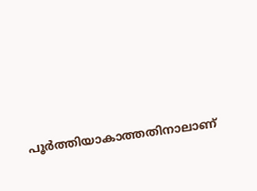പൂർത്തിയാകാത്തതിനാലാണ്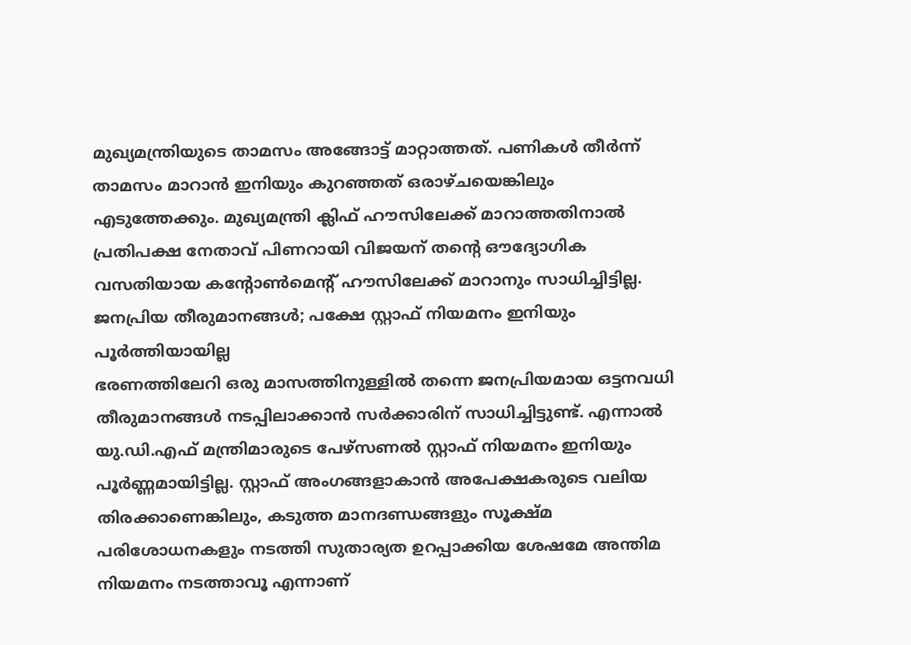മുഖ്യമന്ത്രിയുടെ താമസം അങ്ങോട്ട് മാറ്റാത്തത്. പണികൾ തീർന്ന് താമസം മാറാൻ ഇനിയും കുറഞ്ഞത് ഒരാഴ്ചയെങ്കിലും എടുത്തേക്കും. മുഖ്യമന്ത്രി ക്ലിഫ് ഹൗസിലേക്ക് മാറാത്തതിനാൽ പ്രതിപക്ഷ നേതാവ് പിണറായി വിജയന് തന്റെ ഔദ്യോഗിക വസതിയായ കന്റോൺമെന്റ് ഹൗസിലേക്ക് മാറാനും സാധിച്ചിട്ടില്ല.
ജനപ്രിയ തീരുമാനങ്ങൾ; പക്ഷേ സ്റ്റാഫ് നിയമനം ഇനിയും പൂർത്തിയായില്ല
ഭരണത്തിലേറി ഒരു മാസത്തിനുള്ളിൽ തന്നെ ജനപ്രിയമായ ഒട്ടനവധി തീരുമാനങ്ങൾ നടപ്പിലാക്കാൻ സർക്കാരിന് സാധിച്ചിട്ടുണ്ട്. എന്നാൽ യു.ഡി.എഫ് മന്ത്രിമാരുടെ പേഴ്സണൽ സ്റ്റാഫ് നിയമനം ഇനിയും പൂർണ്ണമായിട്ടില്ല. സ്റ്റാഫ് അംഗങ്ങളാകാൻ അപേക്ഷകരുടെ വലിയ തിരക്കാണെങ്കിലും, കടുത്ത മാനദണ്ഡങ്ങളും സൂക്ഷ്മ പരിശോധനകളും നടത്തി സുതാര്യത ഉറപ്പാക്കിയ ശേഷമേ അന്തിമ നിയമനം നടത്താവൂ എന്നാണ്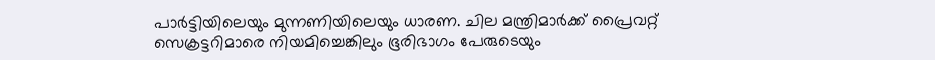പാർട്ടിയിലെയും മുന്നണിയിലെയും ധാരണ. ചില മന്ത്രിമാർക്ക് പ്രൈവറ്റ് സെക്രട്ടറിമാരെ നിയമിച്ചെങ്കിലും ഭൂരിഭാഗം പേരുടെയും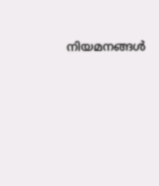നിയമനങ്ങൾ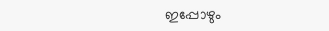ഇപ്പോഴും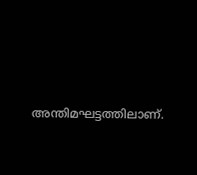അന്തിമഘട്ടത്തിലാണ്.